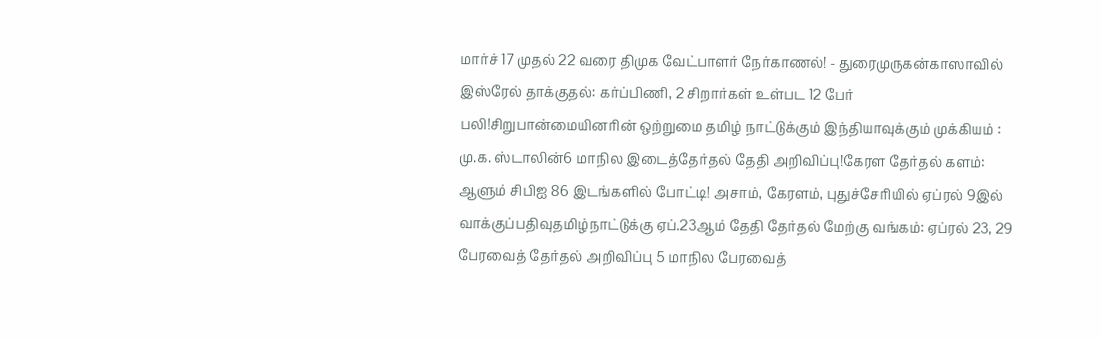மார்ச் 17 முதல் 22 வரை திமுக வேட்பாளர் நேர்காணல்! - துரைமுருகன்காஸாவில் இஸ்ரேல் தாக்குதல்: கர்ப்பிணி, 2 சிறார்கள் உள்பட 12 பேர் பலி!சிறுபான்மையினரின் ஒற்றுமை தமிழ் நாட்டுக்கும் இந்தியாவுக்கும் முக்கியம் : மு.க. ஸ்டாலின்6 மாநில இடைத்தேர்தல் தேதி அறிவிப்பு!கேரள தேர்தல் களம்: ஆளும் சிபிஐ 86 இடங்களில் போட்டி! அசாம், கேரளம், புதுச்சேரியில் ஏப்ரல் 9இல் வாக்குப்பதிவுதமிழ்நாட்டுக்கு ஏப்.23ஆம் தேதி தேர்தல் மேற்கு வங்கம்: ஏப்ரல் 23, 29 பேரவைத் தேர்தல் அறிவிப்பு 5 மாநில பேரவைத்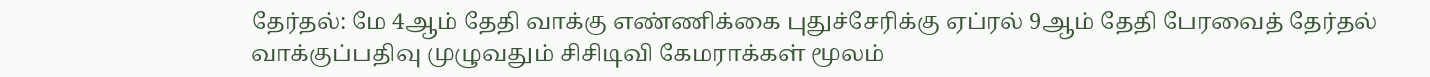தேர்தல்: மே 4ஆம் தேதி வாக்கு எண்ணிக்கை புதுச்சேரிக்கு ஏப்ரல் 9ஆம் தேதி பேரவைத் தேர்தல் வாக்குப்பதிவு முழுவதும் சிசிடிவி கேமராக்கள் மூலம்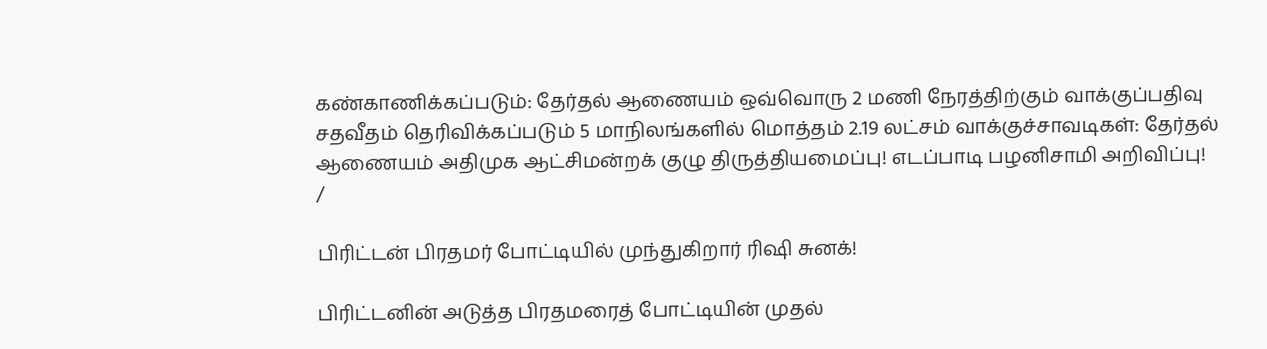கண்காணிக்கப்படும்: தேர்தல் ஆணையம் ஒவ்வொரு 2 மணி நேரத்திற்கும் வாக்குப்பதிவு சதவீதம் தெரிவிக்கப்படும் 5 மாநிலங்களில் மொத்தம் 2.19 லட்சம் வாக்குச்சாவடிகள்: தேர்தல் ஆணையம் அதிமுக ஆட்சிமன்றக் குழு திருத்தியமைப்பு! எடப்பாடி பழனிசாமி அறிவிப்பு!
/

பிரிட்டன் பிரதமர் போட்டியில் முந்துகிறார் ரிஷி சுனக்!

பிரிட்டனின் அடுத்த பிரதமரைத் போட்டியின் முதல்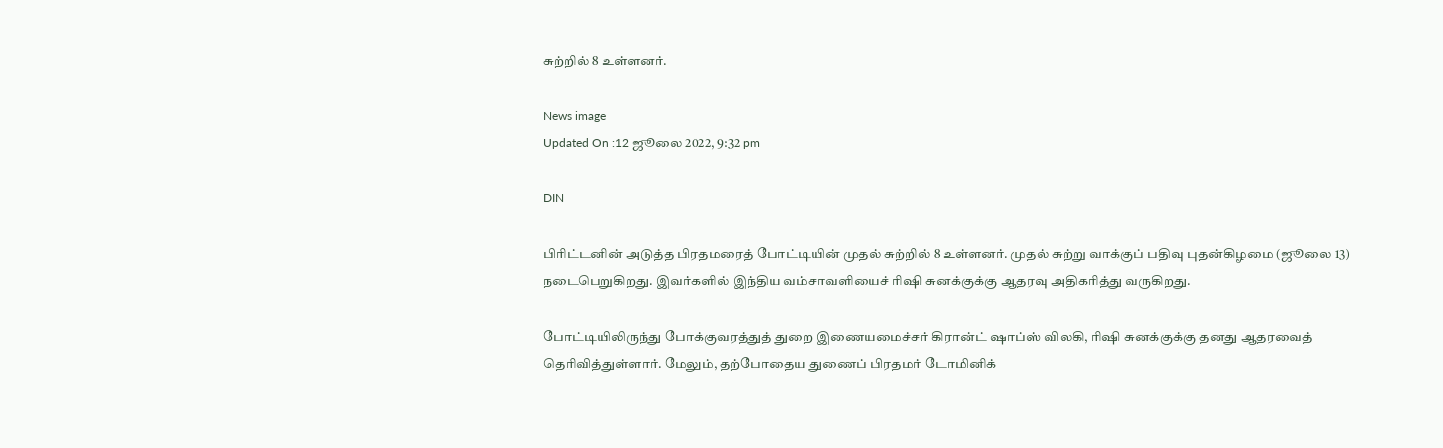சுற்றில் 8 உள்ளனர்.

News image
Updated On :12 ஜூலை 2022, 9:32 pm

DIN

பிரிட்டனின் அடுத்த பிரதமரைத் போட்டியின் முதல் சுற்றில் 8 உள்ளனர். முதல் சுற்று வாக்குப் பதிவு புதன்கிழமை (ஜூலை 13) நடைபெறுகிறது. இவர்களில் இந்திய வம்சாவளியைச் ரிஷி சுனக்குக்கு ஆதரவு அதிகரித்து வருகிறது.

போட்டியிலிருந்து போக்குவரத்துத் துறை இணையமைச்சர் கிரான்ட் ஷாப்ஸ் விலகி, ரிஷி சுனக்குக்கு தனது ஆதரவைத் தெரிவித்துள்ளார். மேலும், தற்போதைய துணைப் பிரதமர் டோமினிக்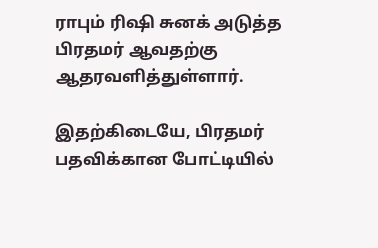ராபும் ரிஷி சுனக் அடுத்த பிரதமர் ஆவதற்கு ஆதரவளித்துள்ளார்.

இதற்கிடையே, பிரதமர் பதவிக்கான போட்டியில்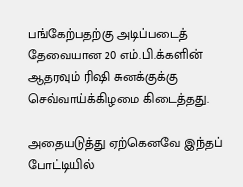பங்கேற்பதற்கு அடிப்படைத் தேவையான 20 எம்.பி.க்களின் ஆதரவும் ரிஷி சுனக்குக்கு செவ்வாய்க்கிழமை கிடைத்தது.

அதையடுத்து ஏற்கெனவே இந்தப் போட்டியில்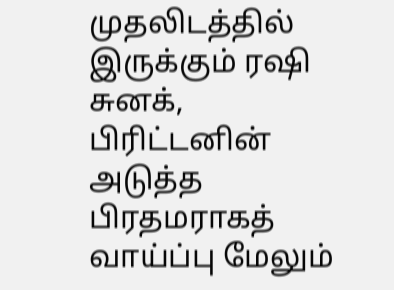முதலிடத்தில் இருக்கும் ரஷி சுனக், பிரிட்டனின் அடுத்த பிரதமராகத் வாய்ப்பு மேலும்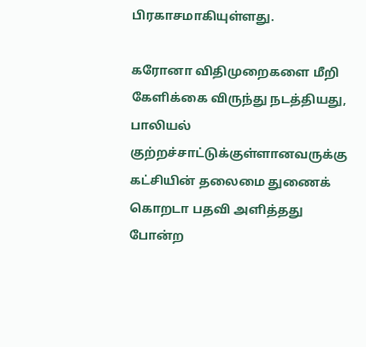பிரகாசமாகியுள்ளது.

கரோனா விதிமுறைகளை மீறி கேளிக்கை விருந்து நடத்தியது, பாலியல் குற்றச்சாட்டுக்குள்ளானவருக்கு கட்சியின் தலைமை துணைக் கொறடா பதவி அளித்தது போன்ற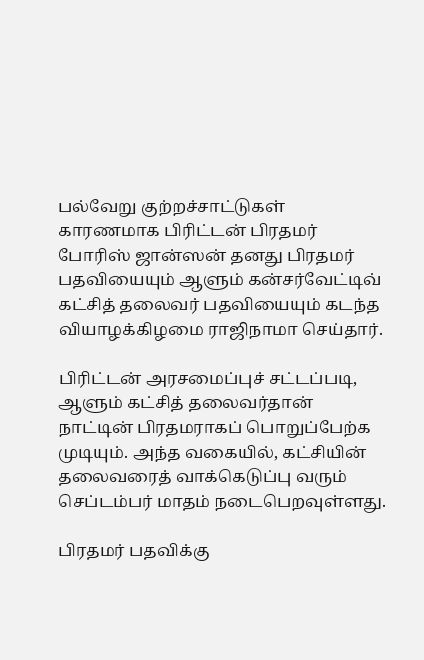பல்வேறு குற்றச்சாட்டுகள் காரணமாக பிரிட்டன் பிரதமர் போரிஸ் ஜான்ஸன் தனது பிரதமர் பதவியையும் ஆளும் கன்சர்வேட்டிவ் கட்சித் தலைவர் பதவியையும் கடந்த வியாழக்கிழமை ராஜிநாமா செய்தார்.

பிரிட்டன் அரசமைப்புச் சட்டப்படி, ஆளும் கட்சித் தலைவர்தான் நாட்டின் பிரதமராகப் பொறுப்பேற்க முடியும். அந்த வகையில், கட்சியின் தலைவரைத் வாக்கெடுப்பு வரும் செப்டம்பர் மாதம் நடைபெறவுள்ளது.

பிரதமர் பதவிக்கு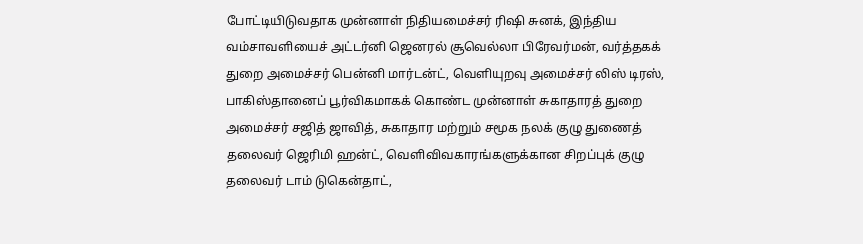போட்டியிடுவதாக முன்னாள் நிதியமைச்சர் ரிஷி சுனக், இந்திய வம்சாவளியைச் அட்டர்னி ஜெனரல் சூவெல்லா பிரேவர்மன், வர்த்தகக் துறை அமைச்சர் பென்னி மார்டன்ட், வெளியுறவு அமைச்சர் லிஸ் டிரஸ், பாகிஸ்தானைப் பூர்விகமாகக் கொண்ட முன்னாள் சுகாதாரத் துறை அமைச்சர் சஜித் ஜாவித், சுகாதார மற்றும் சமூக நலக் குழு துணைத் தலைவர் ஜெரிமி ஹன்ட், வெளிவிவகாரங்களுக்கான சிறப்புக் குழு தலைவர் டாம் டுகென்தாட்,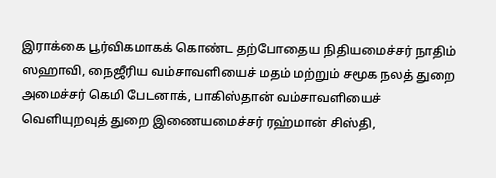இராக்கை பூர்விகமாகக் கொண்ட தற்போதைய நிதியமைச்சர் நாதிம் ஸஹாவி, நைஜீரிய வம்சாவளியைச் மதம் மற்றும் சமூக நலத் துறை அமைச்சர் கெமி பேடனாக், பாகிஸ்தான் வம்சாவளியைச் வெளியுறவுத் துறை இணையமைச்சர் ரஹ்மான் சிஸ்தி,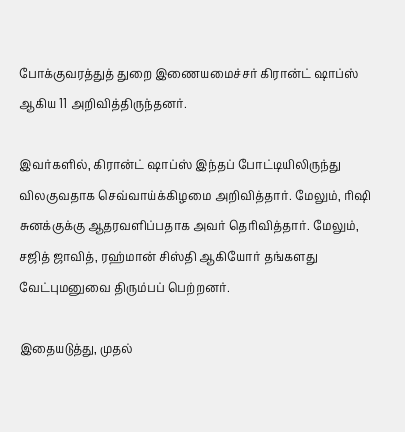போக்குவரத்துத் துறை இணையமைச்சர் கிரான்ட் ஷாப்ஸ் ஆகிய 11 அறிவித்திருந்தனர்.

இவர்களில், கிரான்ட் ஷாப்ஸ் இந்தப் போட்டியிலிருந்து விலகுவதாக செவ்வாய்க்கிழமை அறிவித்தார். மேலும், ரிஷி சுனக்குக்கு ஆதரவளிப்பதாக அவர் தெரிவித்தார். மேலும், சஜித் ஜாவித், ரஹ்மான் சிஸ்தி ஆகியோர் தங்களது வேட்புமனுவை திரும்பப் பெற்றனர்.

இதையடுத்து, முதல்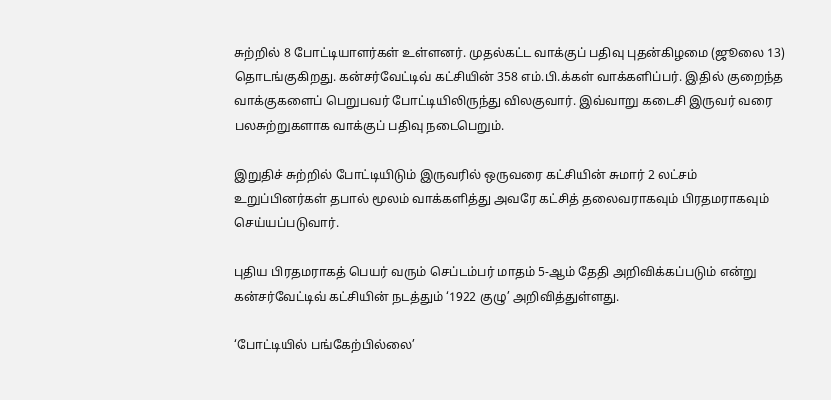சுற்றில் 8 போட்டியாளர்கள் உள்ளனர். முதல்கட்ட வாக்குப் பதிவு புதன்கிழமை (ஜூலை 13) தொடங்குகிறது. கன்சர்வேட்டிவ் கட்சியின் 358 எம்.பி.க்கள் வாக்களிப்பர். இதில் குறைந்த வாக்குகளைப் பெறுபவர் போட்டியிலிருந்து விலகுவார். இவ்வாறு கடைசி இருவர் வரை பலசுற்றுகளாக வாக்குப் பதிவு நடைபெறும்.

இறுதிச் சுற்றில் போட்டியிடும் இருவரில் ஒருவரை கட்சியின் சுமார் 2 லட்சம் உறுப்பினர்கள் தபால் மூலம் வாக்களித்து அவரே கட்சித் தலைவராகவும் பிரதமராகவும் செய்யப்படுவார்.

புதிய பிரதமராகத் பெயர் வரும் செப்டம்பர் மாதம் 5-ஆம் தேதி அறிவிக்கப்படும் என்று கன்சர்வேட்டிவ் கட்சியின் நடத்தும் ‘1922 குழு’ அறிவித்துள்ளது.

‘போட்டியில் பங்கேற்பில்லை’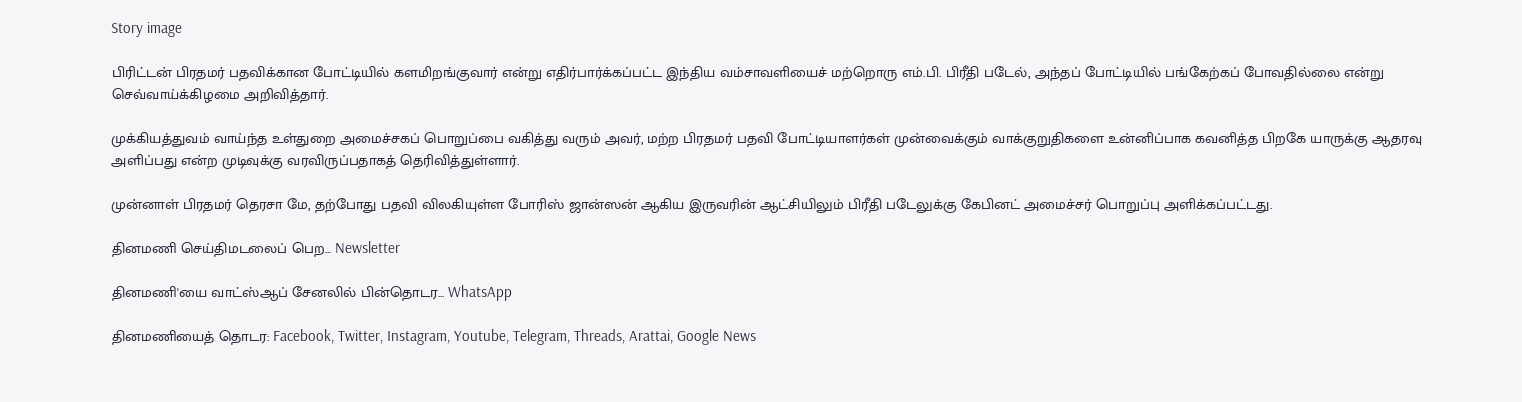Story image

பிரிட்டன் பிரதமர் பதவிக்கான போட்டியில் களமிறங்குவார் என்று எதிர்பார்க்கப்பட்ட இந்திய வம்சாவளியைச் மற்றொரு எம்.பி. பிரீதி படேல், அந்தப் போட்டியில் பங்கேற்கப் போவதில்லை என்று செவ்வாய்க்கிழமை அறிவித்தார்.

முக்கியத்துவம் வாய்ந்த உள்துறை அமைச்சகப் பொறுப்பை வகித்து வரும் அவர், மற்ற பிரதமர் பதவி போட்டியாளர்கள் முன்வைக்கும் வாக்குறுதிகளை உன்னிப்பாக கவனித்த பிறகே யாருக்கு ஆதரவு அளிப்பது என்ற முடிவுக்கு வரவிருப்பதாகத் தெரிவித்துள்ளார்.

முன்னாள் பிரதமர் தெரசா மே, தற்போது பதவி விலகியுள்ள போரிஸ் ஜான்ஸன் ஆகிய இருவரின் ஆட்சியிலும் பிரீதி படேலுக்கு கேபினட் அமைச்சர் பொறுப்பு அளிக்கப்பட்டது.

தினமணி செய்திமடலைப் பெற... Newsletter

தினமணி'யை வாட்ஸ்ஆப் சேனலில் பின்தொடர... WhatsApp

தினமணியைத் தொடர: Facebook, Twitter, Instagram, Youtube, Telegram, Threads, Arattai, Google News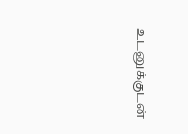உடனுக்குடன்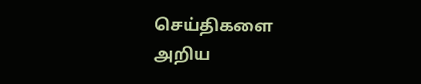செய்திகளை அறிய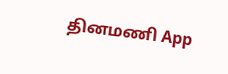தினமணி App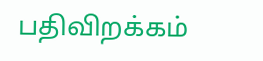பதிவிறக்கம்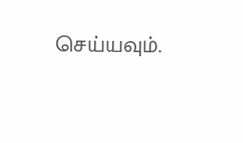செய்யவும்.